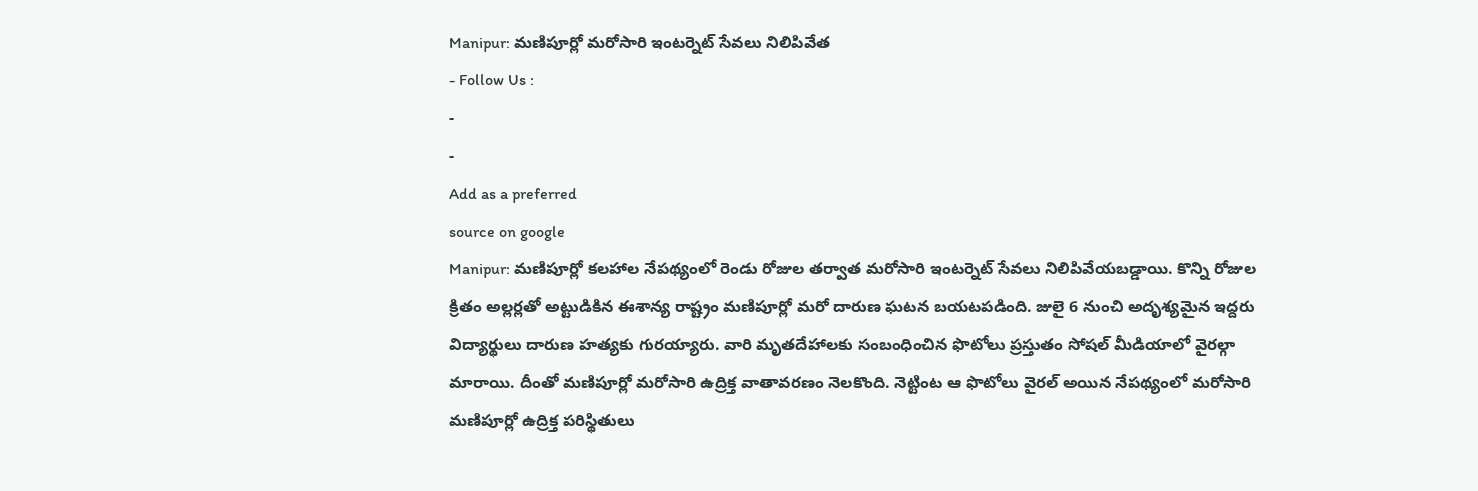Manipur: మణిపూర్లో మరోసారి ఇంటర్నెట్ సేవలు నిలిపివేత
- Follow Us :
-
-
Add as a preferred
source on google
Manipur: మణిపూర్లో కలహాల నేపథ్యంలో రెండు రోజుల తర్వాత మరోసారి ఇంటర్నెట్ సేవలు నిలిపివేయబడ్డాయి. కొన్ని రోజుల క్రితం అల్లర్లతో అట్టుడికిన ఈశాన్య రాష్ట్రం మణిపూర్లో మరో దారుణ ఘటన బయటపడింది. జులై 6 నుంచి అదృశ్యమైన ఇద్దరు విద్యార్థులు దారుణ హత్యకు గురయ్యారు. వారి మృతదేహాలకు సంబంధించిన ఫొటోలు ప్రస్తుతం సోషల్ మీడియాలో వైరల్గా మారాయి. దీంతో మణిపూర్లో మరోసారి ఉద్రిక్త వాతావరణం నెలకొంది. నెట్టింట ఆ ఫొటోలు వైరల్ అయిన నేపథ్యంలో మరోసారి మణిపూర్లో ఉద్రిక్త పరిస్థితులు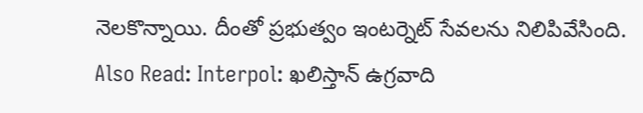నెలకొన్నాయి. దీంతో ప్రభుత్వం ఇంటర్నెట్ సేవలను నిలిపివేసింది.
Also Read: Interpol: ఖలిస్తాన్ ఉగ్రవాది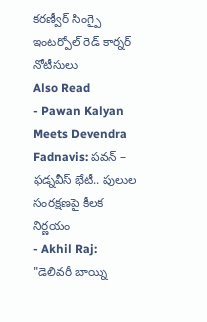కరణ్వీర్ సింగ్పై ఇంటర్పోల్ రెడ్ కార్నర్ నోటీసులు
Also Read
- Pawan Kalyan Meets Devendra Fadnavis: పవన్ – ఫడ్నవీస్ భేటీ.. పులుల సంరక్షణపై కీలక నిర్ణయం
- Akhil Raj: "డెలివరీ బాయ్ని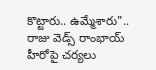కొట్టారు.. ఉమ్మేశారు".. రాజు వెడ్స్ రాంభాయ్ హీరోపై చర్యలు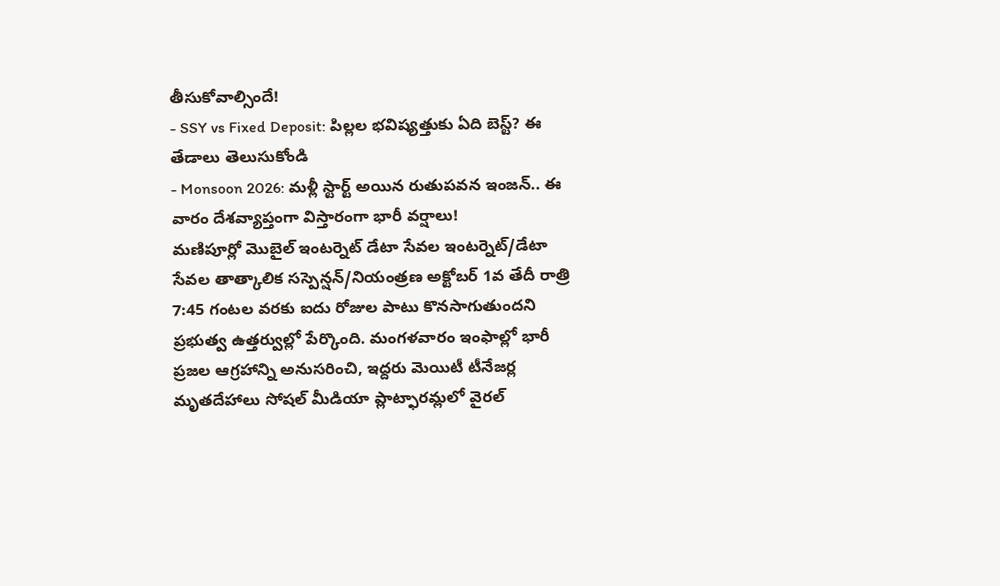తీసుకోవాల్సిందే!
- SSY vs Fixed Deposit: పిల్లల భవిష్యత్తుకు ఏది బెస్ట్? ఈ తేడాలు తెలుసుకోండి
- Monsoon 2026: మళ్లీ స్టార్ట్ అయిన రుతుపవన ఇంజన్.. ఈ వారం దేశవ్యాప్తంగా విస్తారంగా భారీ వర్షాలు!
మణిపూర్లో మొబైల్ ఇంటర్నెట్ డేటా సేవల ఇంటర్నెట్/డేటా సేవల తాత్కాలిక సస్పెన్షన్/నియంత్రణ అక్టోబర్ 1వ తేదీ రాత్రి 7:45 గంటల వరకు ఐదు రోజుల పాటు కొనసాగుతుందని ప్రభుత్వ ఉత్తర్వుల్లో పేర్కొంది. మంగళవారం ఇంఫాల్లో భారీ ప్రజల ఆగ్రహాన్ని అనుసరించి, ఇద్దరు మెయిటీ టీనేజర్ల మృతదేహాలు సోషల్ మీడియా ప్లాట్ఫారమ్లలో వైరల్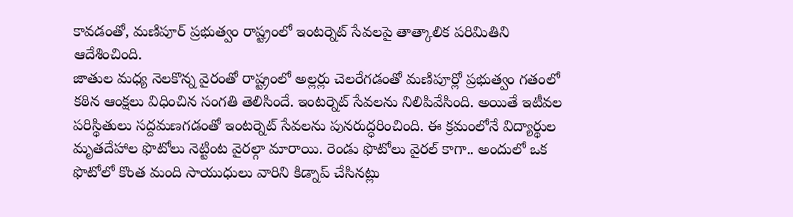కావడంతో, మణిపూర్ ప్రభుత్వం రాష్ట్రంలో ఇంటర్నెట్ సేవలపై తాత్కాలిక పరిమితిని ఆదేశించింది.
జాతుల మధ్య నెలకొన్న వైరంతో రాష్ట్రంలో అల్లర్లు చెలరేగడంతో మణిపూర్లో ప్రభుత్వం గతంలో కఠిన ఆంక్షలు విధించిన సంగతి తెలిసిందే. ఇంటర్నెట్ సేవలను నిలిపివేసింది. అయితే ఇటీవల పరిస్థితులు సద్దమణగడంతో ఇంటర్నెట్ సేవలను పునరుద్ధరించింది. ఈ క్రమంలోనే విద్యార్థుల మృతదేహాల ఫొటోలు నెట్టింట వైరల్గా మారాయి. రెండు ఫొటోలు వైరల్ కాగా.. అందులో ఒక ఫొటోలో కొంత మంది సాయుధులు వారిని కిడ్నాప్ చేసినట్లు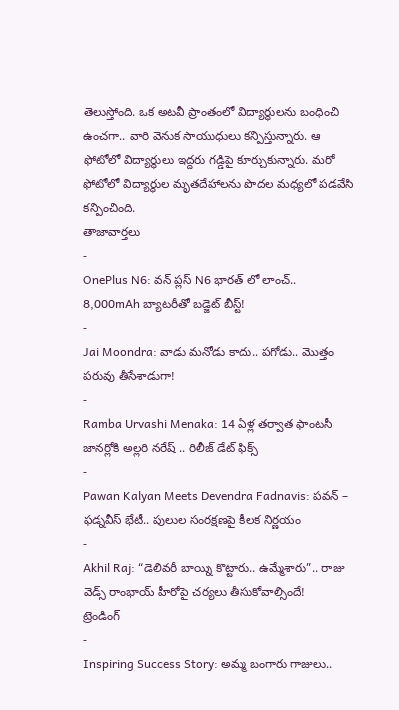తెలుస్తోంది. ఒక అటవీ ప్రాంతంలో విద్యార్థులను బంధించి ఉంచగా.. వారి వెనుక సాయుధులు కన్పిస్తున్నారు. ఆ ఫోటోలో విద్యార్థులు ఇద్దరు గడ్డిపై కూర్చుకున్నారు. మరో ఫోటోలో విద్యార్థుల మృతదేహాలను పొదల మధ్యలో పడవేసి కన్పించింది.
తాజావార్తలు
-
OnePlus N6: వన్ ప్లస్ N6 భారత్ లో లాంచ్.. 8,000mAh బ్యాటరీతో బడ్జెట్ బీస్ట్!
-
Jai Moondra: వాడు మనోడు కాదు.. పగోడు.. మొత్తం పరువు తీసేశాడుగా!
-
Ramba Urvashi Menaka: 14 ఏళ్ల తర్వాత ఫాంటసీ జానర్లోకి అల్లరి నరేష్ .. రిలీజ్ డేట్ ఫిక్స్
-
Pawan Kalyan Meets Devendra Fadnavis: పవన్ – ఫడ్నవీస్ భేటీ.. పులుల సంరక్షణపై కీలక నిర్ణయం
-
Akhil Raj: “డెలివరీ బాయ్ని కొట్టారు.. ఉమ్మేశారు”.. రాజు వెడ్స్ రాంభాయ్ హీరోపై చర్యలు తీసుకోవాల్సిందే!
ట్రెండింగ్
-
Inspiring Success Story: అమ్మ బంగారు గాజులు..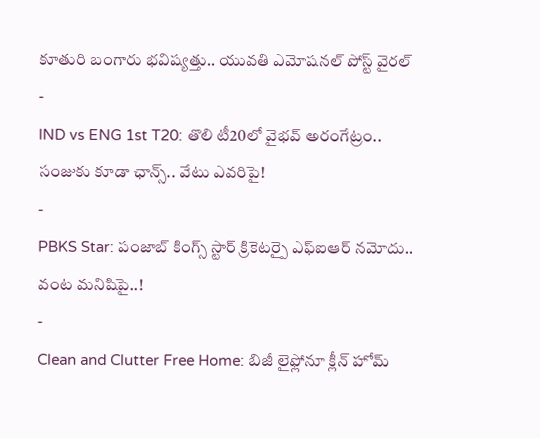కూతురి బంగారు భవిష్యత్తు.. యువతి ఎమోషనల్ పోస్ట్ వైరల్
-
IND vs ENG 1st T20: తొలి టీ20లో వైభవ్ అరంగేట్రం.. సంజుకు కూడా ఛాన్స్.. వేటు ఎవరిపై!
-
PBKS Star: పంజాబ్ కింగ్స్ స్టార్ క్రికెటర్పై ఎఫ్ఐఆర్ నమోదు.. వంట మనిషిపై..!
-
Clean and Clutter Free Home: బిజీ లైఫ్లోనూ క్లీన్ హోమ్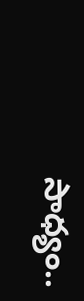సాధ్యం..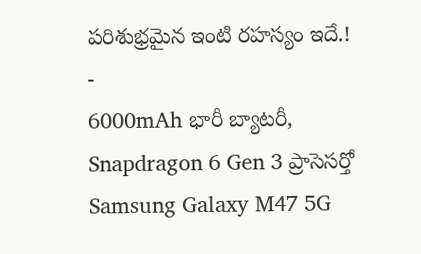పరిశుభ్రమైన ఇంటి రహస్యం ఇదే.!
-
6000mAh భారీ బ్యాటరీ, Snapdragon 6 Gen 3 ప్రాసెసర్తో Samsung Galaxy M47 5G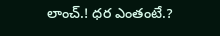లాంచ్.! ధర ఎంతంటే.?